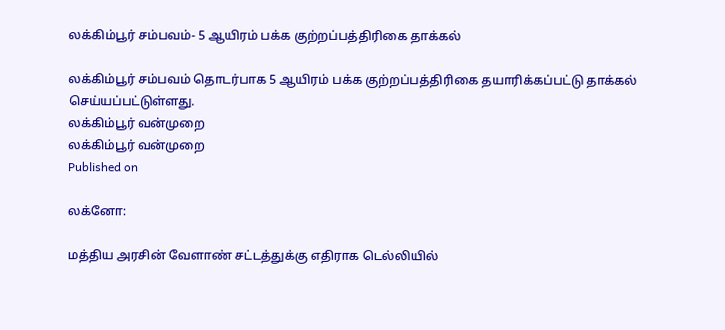லக்கிம்பூர் சம்பவம்- 5 ஆயிரம் பக்க குற்றப்பத்திரிகை தாக்கல்

லக்கிம்பூர் சம்பவம் தொடர்பாக 5 ஆயிரம் பக்க குற்றப்பத்திரிகை தயாரிக்கப்பட்டு தாக்கல் செய்யப்பட்டுள்ளது.
லக்கிம்பூர் வன்முறை
லக்கிம்பூர் வன்முறை
Published on

லக்னோ:

மத்திய அரசின் வேளாண் சட்டத்துக்கு எதிராக டெல்லியில்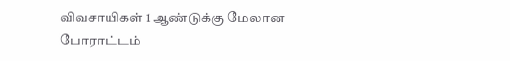விவசாயிகள் 1 ஆண்டுக்கு மேலான போராட்டம்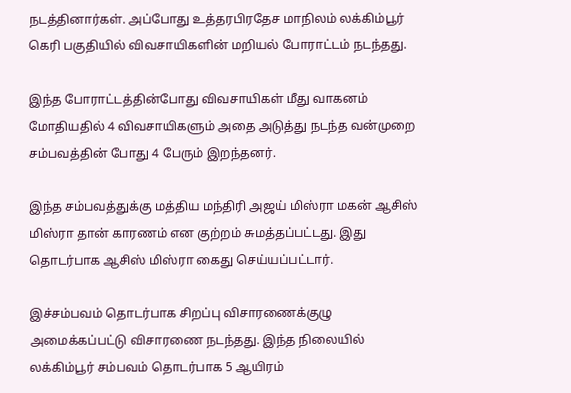நடத்தினார்கள். அப்போது உத்தரபிரதேச மாநிலம் லக்கிம்பூர் கெரி பகுதியில் விவசாயிகளின் மறியல் போராட்டம் நடந்தது.

இந்த போராட்டத்தின்போது விவசாயிகள் மீது வாகனம் மோதியதில் 4 விவசாயிகளும் அதை அடுத்து நடந்த வன்முறை சம்பவத்தின் போது 4 பேரும் இறந்தனர்.

இந்த சம்பவத்துக்கு மத்திய மந்திரி அஜய் மிஸ்ரா மகன் ஆசிஸ் மிஸ்ரா தான் காரணம் என குற்றம் சுமத்தப்பட்டது. இது தொடர்பாக ஆசிஸ் மிஸ்ரா கைது செய்யப்பட்டார்.

இச்சம்பவம் தொடர்பாக சிறப்பு விசாரணைக்குழு அமைக்கப்பட்டு விசாரணை நடந்தது. இந்த நிலையில் லக்கிம்பூர் சம்பவம் தொடர்பாக 5 ஆயிரம்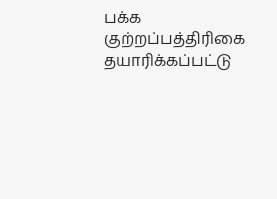பக்க குற்றப்பத்திரிகை தயாரிக்கப்பட்டு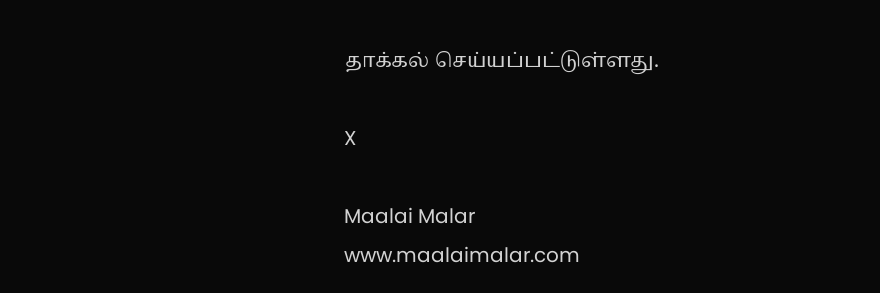தாக்கல் செய்யப்பட்டுள்ளது.

X

Maalai Malar
www.maalaimalar.com